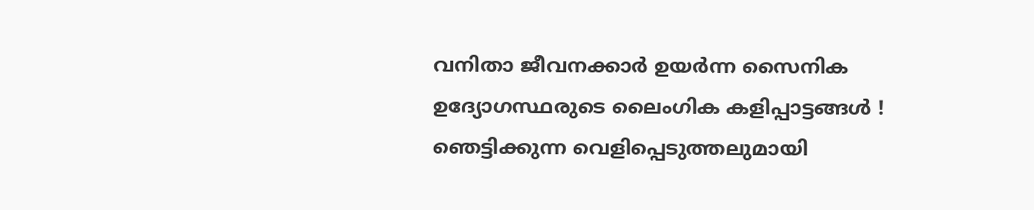വനിതാ ജീവനക്കാര്‍ ഉയര്‍ന്ന സൈനിക ഉദ്യോഗസ്ഥരുടെ ലൈംഗിക കളിപ്പാട്ടങ്ങള്‍ ! ഞെട്ടിക്കുന്ന വെളിപ്പെടുത്തലുമായി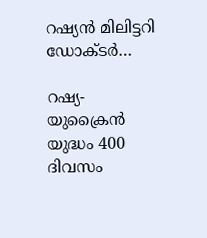റഷ്യന്‍ മിലിട്ടറി ഡോക്ടര്‍…

റഷ്യ-യുക്രൈന്‍ യുദ്ധം 400 ദിവസം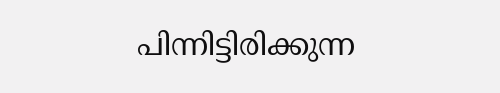പിന്നിട്ടിരിക്കുന്ന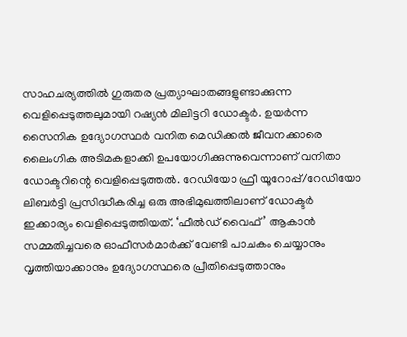സാഹചര്യത്തില്‍ ഗുരുതര പ്രത്യാഘാതങ്ങളുണ്ടാക്കുന്ന വെളിപ്പെടുത്തലുമായി റഷ്യന്‍ മിലിട്ടറി ഡോക്ടര്‍. ഉയര്‍ന്ന സൈനിക ഉദ്യോഗസ്ഥര്‍ വനിത മെഡിക്കല്‍ ജീവനക്കാരെ ലൈംഗിക അടിമകളാക്കി ഉപയോഗിക്കുന്നുവെന്നാണ് വനിതാ ഡോക്ടറിന്റെ വെളിപ്പെടുത്തല്‍. റേഡിയോ ഫ്രീ യൂറോപ്പ്/റേഡിയോ ലിബര്‍ട്ടി പ്രസിദ്ധീകരിച്ച ഒരു അഭിമുഖത്തിലാണ് ഡോക്ടര്‍ ഇക്കാര്യം വെളിപ്പെടുത്തിയത്. ‘ഫീല്‍ഡ് വൈഫ്’ ആകാന്‍ സമ്മതിച്ചവരെ ഓഫീസര്‍മാര്‍ക്ക് വേണ്ടി പാചകം ചെയ്യാനും വൃത്തിയാക്കാനും ഉദ്യോഗസ്ഥരെ പ്രീതിപ്പെടുത്താനും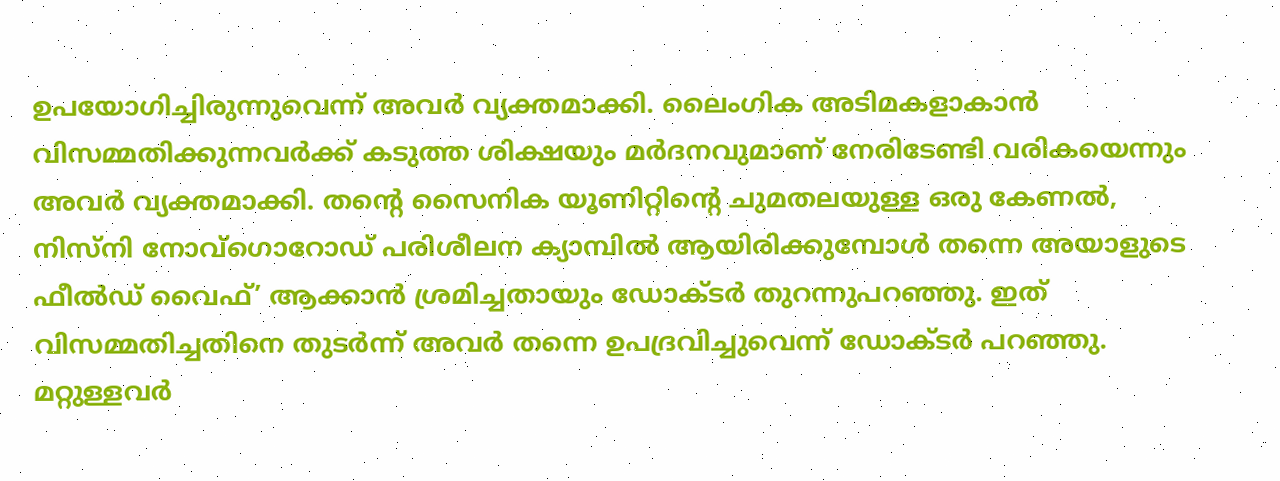ഉപയോഗിച്ചിരുന്നുവെന്ന് അവര്‍ വ്യക്തമാക്കി. ലൈംഗിക അടിമകളാകാന്‍ വിസമ്മതിക്കുന്നവര്‍ക്ക് കടുത്ത ശിക്ഷയും മര്‍ദനവുമാണ് നേരിടേണ്ടി വരികയെന്നും അവര്‍ വ്യക്തമാക്കി. തന്റെ സൈനിക യൂണിറ്റിന്റെ ചുമതലയുള്ള ഒരു കേണല്‍, നിസ്നി നോവ്ഗൊറോഡ് പരിശീലന ക്യാമ്പില്‍ ആയിരിക്കുമ്പോള്‍ തന്നെ അയാളുടെ ഫീല്‍ഡ് വൈഫ്’ ആക്കാന്‍ ശ്രമിച്ചതായും ഡോക്ടര്‍ തുറന്നുപറഞ്ഞു. ഇത് വിസമ്മതിച്ചതിനെ തുടര്‍ന്ന് അവര്‍ തന്നെ ഉപദ്രവിച്ചുവെന്ന് ഡോക്ടര്‍ പറഞ്ഞു. മറ്റുള്ളവര്‍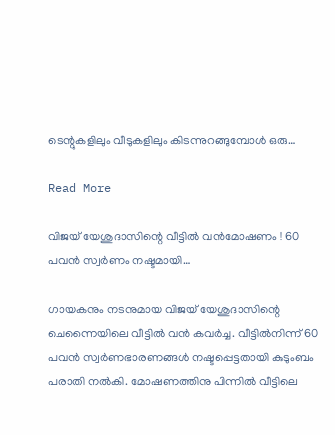ടെന്റുകളിലും വീടുകളിലും കിടന്നുറങ്ങുമ്പോള്‍ ഒരു…

Read More

വിജയ് യേശുദാസിന്റെ വീട്ടില്‍ വന്‍മോഷണം ! 60 പവന്‍ സ്വര്‍ണം നഷ്ടമായി…

ഗായകനും നടനുമായ വിജയ് യേശുദാസിന്റെ ചെന്നൈയിലെ വീട്ടില്‍ വന്‍ കവര്‍ച്ച. വീട്ടില്‍നിന്ന് 60 പവന്‍ സ്വര്‍ണഭാരണങ്ങള്‍ നഷ്ടപ്പെട്ടതായി കുടുംബം പരാതി നല്‍കി. മോഷണത്തിനു പിന്നില്‍ വീട്ടിലെ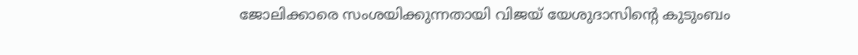ജോലിക്കാരെ സംശയിക്കുന്നതായി വിജയ് യേശുദാസിന്റെ കുടുംബം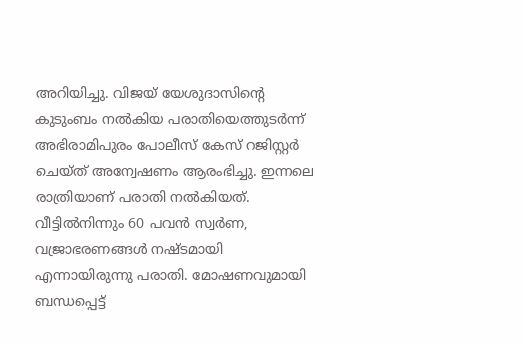അറിയിച്ചു. വിജയ് യേശുദാസിന്റെ കുടുംബം നല്‍കിയ പരാതിയെത്തുടര്‍ന്ന് അഭിരാമിപുരം പോലീസ് കേസ് റജിസ്റ്റര്‍ ചെയ്ത് അന്വേഷണം ആരംഭിച്ചു. ഇന്നലെ രാത്രിയാണ് പരാതി നല്‍കിയത്. വീട്ടില്‍നിന്നും 60 പവന്‍ സ്വര്‍ണ, വജ്രാഭരണങ്ങള്‍ നഷ്ടമായി എന്നായിരുന്നു പരാതി. മോഷണവുമായി ബന്ധപ്പെട്ട്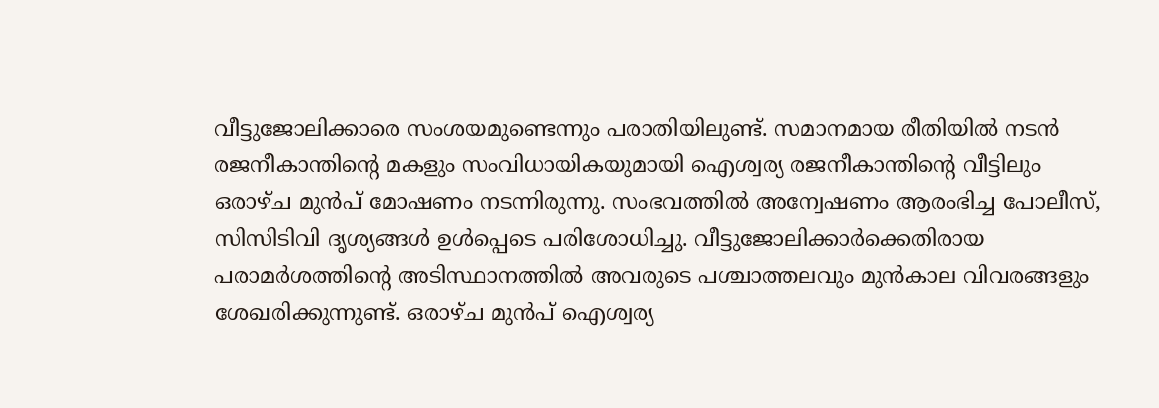വീട്ടുജോലിക്കാരെ സംശയമുണ്ടെന്നും പരാതിയിലുണ്ട്. സമാനമായ രീതിയില്‍ നടന്‍ രജനീകാന്തിന്റെ മകളും സംവിധായികയുമായി ഐശ്വര്യ രജനീകാന്തിന്റെ വീട്ടിലും ഒരാഴ്ച മുന്‍പ് മോഷണം നടന്നിരുന്നു. സംഭവത്തില്‍ അന്വേഷണം ആരംഭിച്ച പോലീസ്, സിസിടിവി ദൃശ്യങ്ങള്‍ ഉള്‍പ്പെടെ പരിശോധിച്ചു. വീട്ടുജോലിക്കാര്‍ക്കെതിരായ പരാമര്‍ശത്തിന്റെ അടിസ്ഥാനത്തില്‍ അവരുടെ പശ്ചാത്തലവും മുന്‍കാല വിവരങ്ങളും ശേഖരിക്കുന്നുണ്ട്. ഒരാഴ്ച മുന്‍പ് ഐശ്വര്യ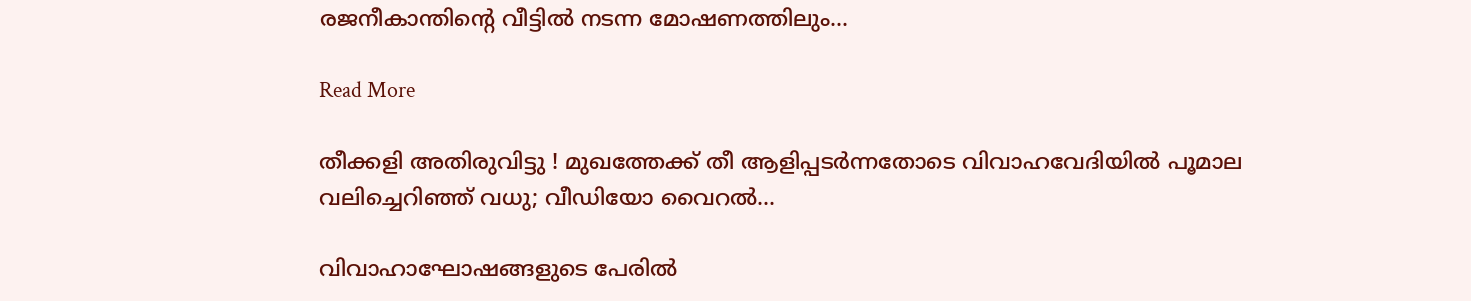രജനീകാന്തിന്റെ വീട്ടില്‍ നടന്ന മോഷണത്തിലും…

Read More

തീക്കളി അതിരുവിട്ടു ! മുഖത്തേക്ക് തീ ആളിപ്പടര്‍ന്നതോടെ വിവാഹവേദിയില്‍ പൂമാല വലിച്ചെറിഞ്ഞ് വധു; വീഡിയോ വൈറല്‍…

വിവാഹാഘോഷങ്ങളുടെ പേരില്‍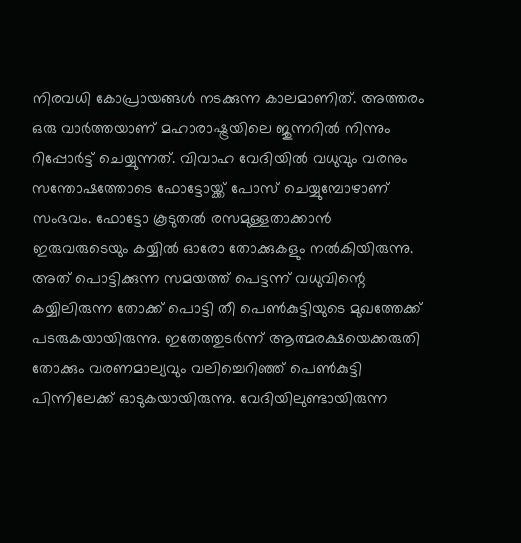നിരവധി കോപ്രായങ്ങള്‍ നടക്കുന്ന കാലമാണിത്. അത്തരം ഒരു വാര്‍ത്തയാണ് മഹാരാഷ്ട്രയിലെ ജുന്നറില്‍ നിന്നും റിപ്പോര്‍ട്ട് ചെയ്യുന്നത്. വിവാഹ വേദിയില്‍ വധുവും വരനും സന്തോഷത്തോടെ ഫോട്ടോയ്ക്ക് പോസ് ചെയ്യുമ്പോഴാണ് സംഭവം. ഫോട്ടോ കൂടുതല്‍ രസമുള്ളതാക്കാന്‍ ഇരുവരുടെയും കയ്യില്‍ ഓരോ തോക്കുകളും നല്‍കിയിരുന്നു. അത് പൊട്ടിക്കുന്ന സമയത്ത് പെട്ടന്ന് വധുവിന്റെ കയ്യിലിരുന്ന തോക്ക് പൊട്ടി തീ പെണ്‍കുട്ടിയുടെ മുഖത്തേക്ക് പടരുകയായിരുന്നു. ഇതേത്തുടര്‍ന്ന് ആത്മരക്ഷയെക്കരുതി തോക്കും വരണമാല്യവും വലിച്ചെറിഞ്ഞ് പെണ്‍കുട്ടി പിന്നിലേക്ക് ഓടുകയായിരുന്നു. വേദിയിലുണ്ടായിരുന്ന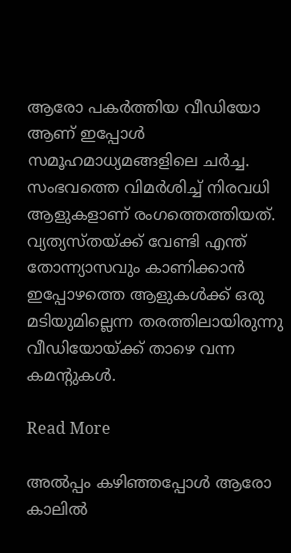ആരോ പകര്‍ത്തിയ വീഡിയോ ആണ് ഇപ്പോള്‍ സമൂഹമാധ്യമങ്ങളിലെ ചര്‍ച്ച. സംഭവത്തെ വിമര്‍ശിച്ച് നിരവധി ആളുകളാണ് രംഗത്തെത്തിയത്. വ്യത്യസ്തയ്ക്ക് വേണ്ടി എന്ത് തോന്ന്യാസവും കാണിക്കാന്‍ ഇപ്പോഴത്തെ ആളുകള്‍ക്ക് ഒരു മടിയുമില്ലെന്ന തരത്തിലായിരുന്നു വീഡിയോയ്ക്ക് താഴെ വന്ന കമന്റുകള്‍.

Read More

അല്‍പ്പം കഴിഞ്ഞപ്പോള്‍ ആരോ കാലില്‍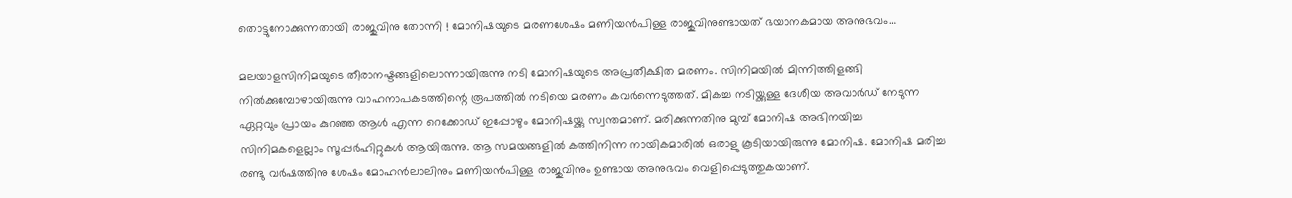തൊട്ടുനോക്കുന്നതായി രാജുവിനു തോന്നി ! മോനിഷയുടെ മരണശേഷം മണിയന്‍പിള്ള രാജുവിനുണ്ടായത് ഭയാനകമായ അനുഭവം…

മലയാളസിനിമയുടെ തീരാനഷ്ടങ്ങളിലൊന്നായിരുന്നു നടി മോനിഷയുടെ അപ്രതീക്ഷിത മരണം. സിനിമയില്‍ മിന്നിത്തിളങ്ങി നില്‍ക്കുമ്പോഴായിരുന്നു വാഹനാപകടത്തിന്റെ രൂപത്തില്‍ നടിയെ മരണം കവര്‍ന്നെടുത്തത്. മികച്ച നടിയ്ക്കുള്ള ദേശീയ അവാര്‍ഡ് നേടുന്ന ഏറ്റവും പ്രായം കുറഞ്ഞ ആള്‍ എന്ന റെക്കോഡ് ഇപ്പോഴും മോനിഷയ്ക്കു സ്വന്തമാണ്. മരിക്കുന്നതിനു മുമ്പ് മോനിഷ അഭിനയിച്ച സിനിമകളെല്ലാം സൂപ്പര്‍ഹിറ്റുകള്‍ ആയിരുന്നു. ആ സമയങ്ങളില്‍ കത്തിനിന്ന നായികമാരില്‍ ഒരാളു കൂടിയായിരുന്നു മോനിഷ. മോനിഷ മരിച്ച രണ്ടു വര്‍ഷത്തിനു ശേഷം മോഹന്‍ലാലിനും മണിയന്‍പിള്ള രാജുവിനും ഉണ്ടായ അനുഭവം വെളിപ്പെടുത്തുകയാണ്.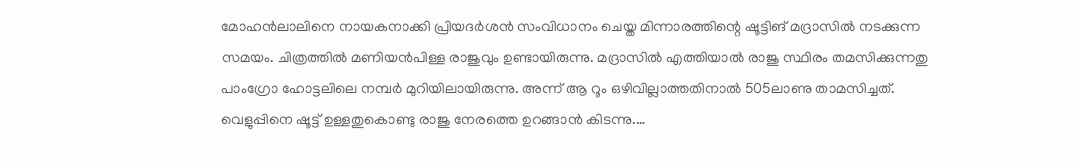മോഹന്‍ലാലിനെ നായകനാക്കി പ്രിയദര്‍ശന്‍ സംവിധാനം ചെയ്ത മിന്നാരത്തിന്റെ ഷൂട്ടിങ് മദ്രാസില്‍ നടക്കുന്ന സമയം. ചിത്രത്തില്‍ മണിയന്‍പിള്ള രാജുവും ഉണ്ടായിരുന്നു. മദ്രാസില്‍ എത്തിയാല്‍ രാജു സ്ഥിരം തമസിക്കുന്നതു പാംഗ്രോ ഹോട്ടലിലെ നമ്പര്‍ മുറിയിലായിരുന്നു. അന്ന് ആ റൂം ഒഴിവില്ലാത്തതിനാല്‍ 505ലാണു താമസിച്ചത്. വെളുപ്പിനെ ഷൂട്ട് ഉള്ളതുകൊണ്ടു രാജു നേരത്തെ ഉറങ്ങാന്‍ കിടന്നു.…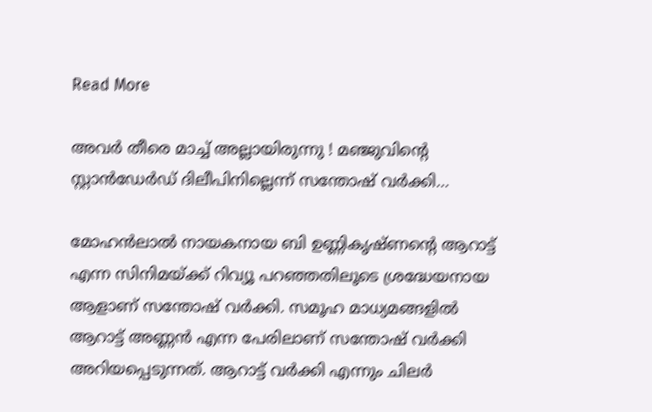Read More

അവര്‍ തീരെ മാച്ച് അല്ലായിരുന്നു ! മഞ്ജുവിന്റെ സ്റ്റാന്‍ഡേര്‍ഡ് ദിലീപിനില്ലെന്ന് സന്തോഷ് വര്‍ക്കി…

മോഹന്‍ലാല്‍ നായകനായ ബി ഉണ്ണികൃഷ്ണന്റെ ആറാട്ട് എന്ന സിനിമയ്ക്ക് റിവ്യൂ പറഞ്ഞതിലൂടെ ശ്രദ്ധേയനായ ആളാണ് സന്തോഷ് വര്‍ക്കി. സമൂഹ മാധ്യമങ്ങളില്‍ ആറാട്ട് അണ്ണന്‍ എന്ന പേരിലാണ് സന്തോഷ് വര്‍ക്കി അറിയപ്പെടുന്നത്. ആറാട്ട് വര്‍ക്കി എന്നും ചിലര്‍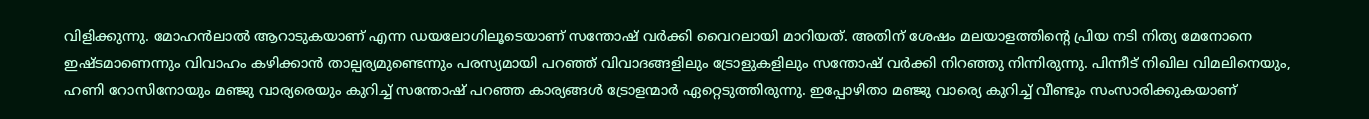വിളിക്കുന്നു. മോഹന്‍ലാല്‍ ആറാടുകയാണ് എന്ന ഡയലോഗിലൂടെയാണ് സന്തോഷ് വര്‍ക്കി വൈറലായി മാറിയത്. അതിന് ശേഷം മലയാളത്തിന്റെ പ്രിയ നടി നിത്യ മേനോനെ ഇഷ്ടമാണെന്നും വിവാഹം കഴിക്കാന്‍ താല്പര്യമുണ്ടെന്നും പരസ്യമായി പറഞ്ഞ് വിവാദങ്ങളിലും ട്രോളുകളിലും സന്തോഷ് വര്‍ക്കി നിറഞ്ഞു നിന്നിരുന്നു. പിന്നീട് നിഖില വിമലിനെയും, ഹണി റോസിനോയും മഞ്ജു വാര്യരെയും കുറിച്ച് സന്തോഷ് പറഞ്ഞ കാര്യങ്ങള്‍ ട്രോളന്മാര്‍ ഏറ്റെടുത്തിരുന്നു. ഇപ്പോഴിതാ മഞ്ജു വാര്യെ കുറിച്ച് വീണ്ടും സംസാരിക്കുകയാണ്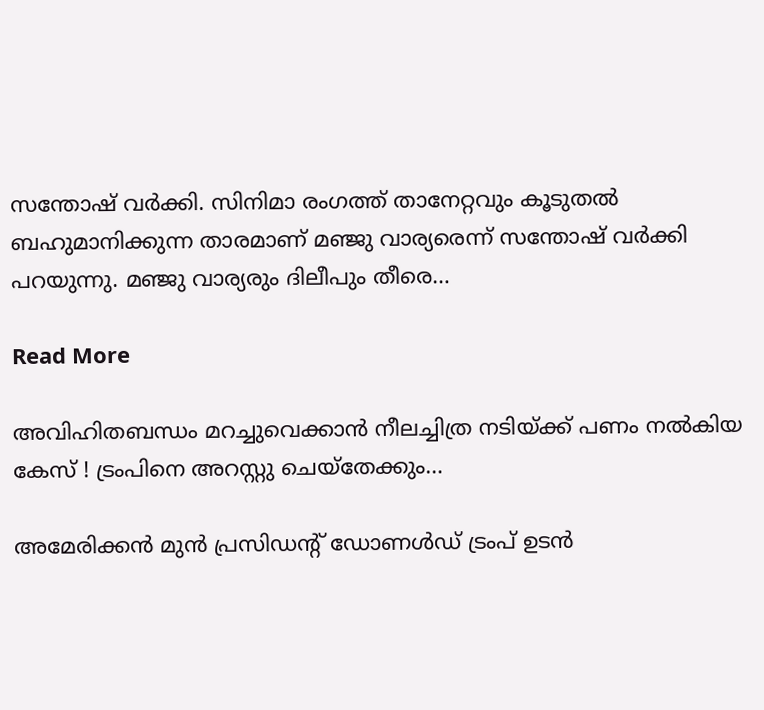സന്തോഷ് വര്‍ക്കി. സിനിമാ രംഗത്ത് താനേറ്റവും കൂടുതല്‍ ബഹുമാനിക്കുന്ന താരമാണ് മഞ്ജു വാര്യരെന്ന് സന്തോഷ് വര്‍ക്കി പറയുന്നു. മഞ്ജു വാര്യരും ദിലീപും തീരെ…

Read More

അവിഹിതബന്ധം മറച്ചുവെക്കാന്‍ നീലച്ചിത്ര നടിയ്ക്ക് പണം നല്‍കിയ കേസ് ! ട്രംപിനെ അറസ്റ്റു ചെയ്‌തേക്കും…

അമേരിക്കന്‍ മുന്‍ പ്രസിഡന്റ് ഡോണള്‍ഡ് ട്രംപ് ഉടന്‍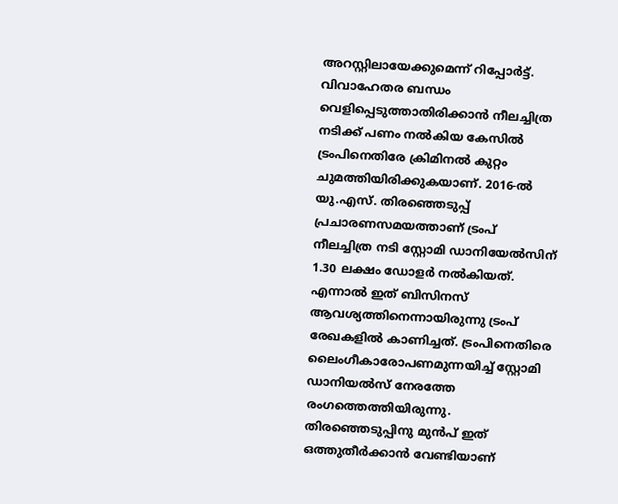അറസ്റ്റിലായേക്കുമെന്ന് റിപ്പോര്‍ട്ട്. വിവാഹേതര ബന്ധം വെളിപ്പെടുത്താതിരിക്കാന്‍ നീലച്ചിത്ര നടിക്ക് പണം നല്‍കിയ കേസില്‍ ട്രംപിനെതിരേ ക്രിമിനല്‍ കുറ്റം ചുമത്തിയിരിക്കുകയാണ്. 2016-ല്‍ യു.എസ്. തിരഞ്ഞെടുപ്പ് പ്രചാരണസമയത്താണ് ട്രംപ് നീലച്ചിത്ര നടി സ്റ്റോമി ഡാനിയേല്‍സിന് 1.30 ലക്ഷം ഡോളര്‍ നല്‍കിയത്. എന്നാല്‍ ഇത് ബിസിനസ് ആവശ്യത്തിനെന്നായിരുന്നു ട്രംപ് രേഖകളില്‍ കാണിച്ചത്. ട്രംപിനെതിരെ ലൈംഗീകാരോപണമുന്നയിച്ച് സ്റ്റോമി ഡാനിയല്‍സ് നേരത്തേ രംഗത്തെത്തിയിരുന്നു. തിരഞ്ഞെടുപ്പിനു മുന്‍പ് ഇത് ഒത്തുതീര്‍ക്കാന്‍ വേണ്ടിയാണ്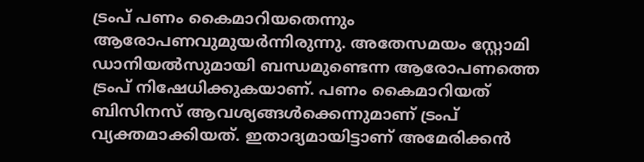ട്രംപ് പണം കൈമാറിയതെന്നും ആരോപണവുമുയര്‍ന്നിരുന്നു. അതേസമയം സ്റ്റോമി ഡാനിയല്‍സുമായി ബന്ധമുണ്ടെന്ന ആരോപണത്തെ ട്രംപ് നിഷേധിക്കുകയാണ്. പണം കൈമാറിയത് ബിസിനസ് ആവശ്യങ്ങള്‍ക്കെന്നുമാണ് ട്രംപ് വ്യക്തമാക്കിയത്. ഇതാദ്യമായിട്ടാണ് അമേരിക്കന്‍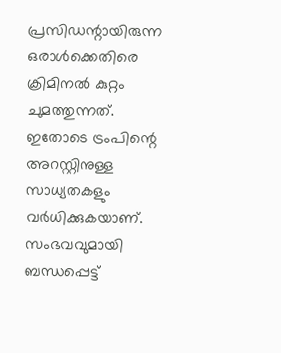പ്രസിഡന്റായിരുന്ന ഒരാള്‍ക്കെതിരെ ക്രിമിനല്‍ കുറ്റം ചുമത്തുന്നത്. ഇതോടെ ട്രംപിന്റെ അറസ്റ്റിനുള്ള സാധ്യതകളും വര്‍ധിക്കുകയാണ്. സംഭവവുമായി ബന്ധപ്പെട്ട്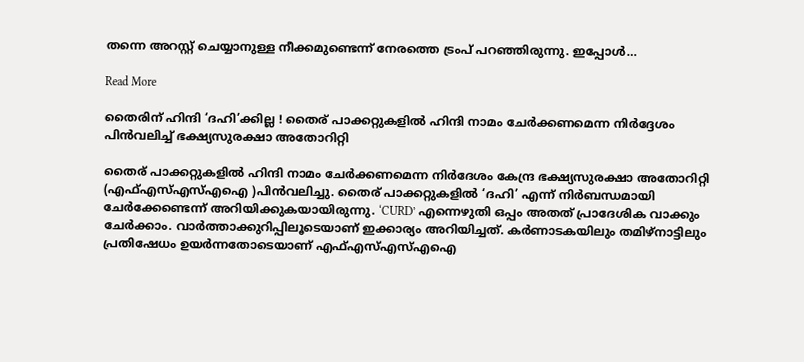തന്നെ അറസ്റ്റ് ചെയ്യാനുള്ള നീക്കമുണ്ടെന്ന് നേരത്തെ ട്രംപ് പറഞ്ഞിരുന്നു. ഇപ്പോള്‍…

Read More

തൈരിന് ഹിന്ദി ‘ദഹി’ക്കില്ല ! തൈര് പാക്കറ്റുകളില്‍ ഹിന്ദി നാമം ചേര്‍ക്കണമെന്ന നിര്‍ദ്ദേശം പിന്‍വലിച്ച് ഭക്ഷ്യസുരക്ഷാ അതോറിറ്റി

തൈര് പാക്കറ്റുകളില്‍ ഹിന്ദി നാമം ചേര്‍ക്കണമെന്ന നിര്‍ദേശം കേന്ദ്ര ഭക്ഷ്യസുരക്ഷാ അതോറിറ്റി (എഫ്എസ്എസ്എഐ )പിന്‍വലിച്ചു. തൈര് പാക്കറ്റുകളില്‍ ‘ദഹി’ എന്ന് നിര്‍ബന്ധമായി ചേര്‍ക്കേണ്ടെന്ന് അറിയിക്കുകയായിരുന്നു. ‘CURD’ എന്നെഴുതി ഒപ്പം അതത് പ്രാദേശിക വാക്കും ചേര്‍ക്കാം. വാര്‍ത്താക്കുറിപ്പിലൂടെയാണ് ഇക്കാര്യം അറിയിച്ചത്. കര്‍ണാടകയിലും തമിഴ്‌നാട്ടിലും പ്രതിഷേധം ഉയര്‍ന്നതോടെയാണ് എഫ്എസ്എസ്എഐ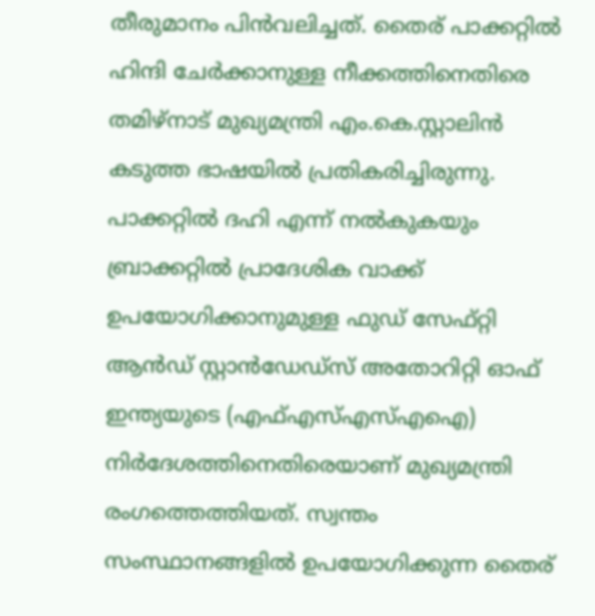തീരുമാനം പിന്‍വലിച്ചത്. തൈര് പാക്കറ്റില്‍ ഹിന്ദി ചേര്‍ക്കാനുള്ള നീക്കത്തിനെതിരെ തമിഴ്‌നാട് മുഖ്യമന്ത്രി എം.കെ.സ്റ്റാലിന്‍ കടുത്ത ഭാഷയില്‍ പ്രതികരിച്ചിരുന്നു. പാക്കറ്റില്‍ ദഹി എന്ന് നല്‍കുകയും ബ്രാക്കറ്റില്‍ പ്രാദേശിക വാക്ക് ഉപയോഗിക്കാനുമുള്ള ഫുഡ് സേഫ്റ്റി ആന്‍ഡ് സ്റ്റാന്‍ഡേഡ്‌സ് അതോറിറ്റി ഓഫ് ഇന്ത്യയുടെ (എഫ്എസ്എസ്എഐ) നിര്‍ദേശത്തിനെതിരെയാണ് മുഖ്യമന്ത്രി രംഗത്തെത്തിയത്. സ്വന്തം സംസ്ഥാനങ്ങളില്‍ ഉപയോഗിക്കുന്ന തൈര്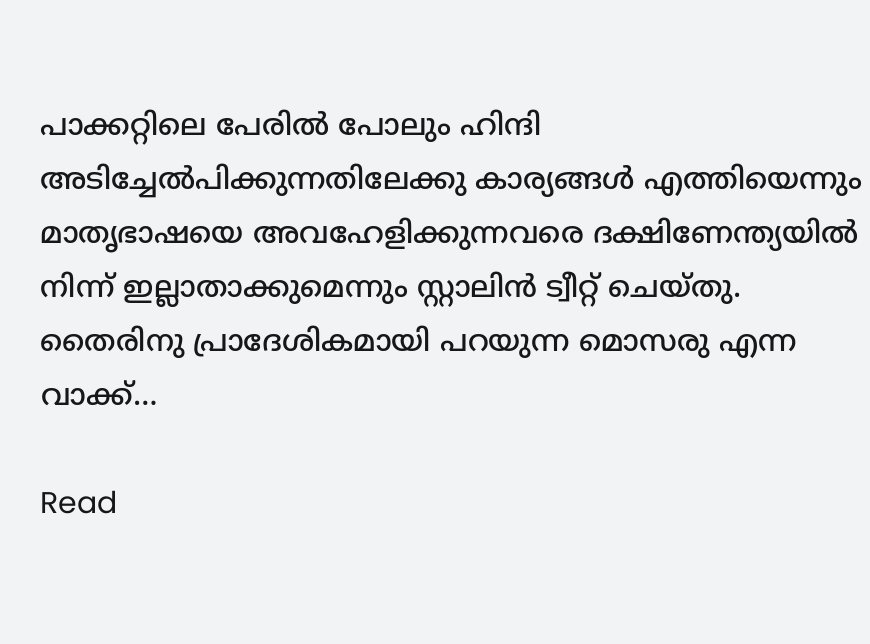പാക്കറ്റിലെ പേരില്‍ പോലും ഹിന്ദി അടിച്ചേല്‍പിക്കുന്നതിലേക്കു കാര്യങ്ങള്‍ എത്തിയെന്നും മാതൃഭാഷയെ അവഹേളിക്കുന്നവരെ ദക്ഷിണേന്ത്യയില്‍ നിന്ന് ഇല്ലാതാക്കുമെന്നും സ്റ്റാലിന്‍ ട്വീറ്റ് ചെയ്തു. തൈരിനു പ്രാദേശികമായി പറയുന്ന മൊസരു എന്ന വാക്ക്…

Read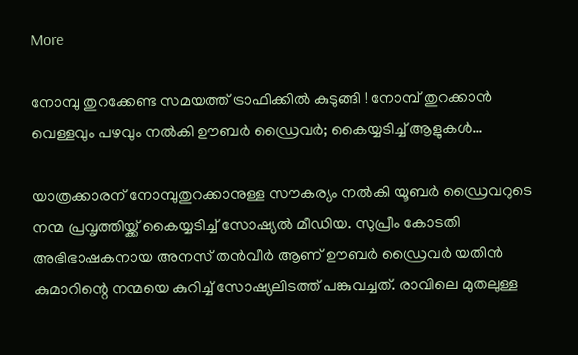More

നോമ്പു തുറക്കേണ്ട സമയത്ത് ട്രാഫിക്കില്‍ കുടുങ്ങി ! നോമ്പ് തുറക്കാന്‍ വെള്ളവും പഴവും നല്‍കി ഊബര്‍ ഡ്രൈവര്‍; കൈയ്യടിച്ച് ആളുകള്‍…

യാത്രക്കാരന് നോമ്പുതുറക്കാനുള്ള സൗകര്യം നല്‍കി യൂബര്‍ ഡ്രൈവറുടെ നന്മ പ്രവൃത്തിയ്ക്ക് കൈയ്യടിച്ച് സോഷ്യല്‍ മീഡിയ. സുപ്രീം കോടതി അഭിഭാഷകനായ അനസ് തന്‍വീര്‍ ആണ് ഊബര്‍ ഡ്രൈവര്‍ യതിന്‍ കുമാറിന്റെ നന്മയെ കുറിച്ച് സോഷ്യലിടത്ത് പങ്കുവച്ചത്. രാവിലെ മുതലുള്ള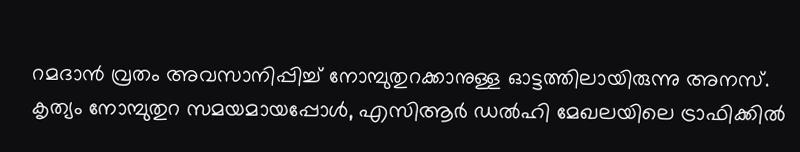റമദാന്‍ വ്രതം അവസാനിപ്പിച്ച് നോമ്പുതുറക്കാനുള്ള ഓട്ടത്തിലായിരുന്നു അനസ്. കൃത്യം നോമ്പുതുറ സമയമായപ്പോള്‍, എസിആര്‍ ഡല്‍ഹി മേഖലയിലെ ട്രാഫിക്കില്‍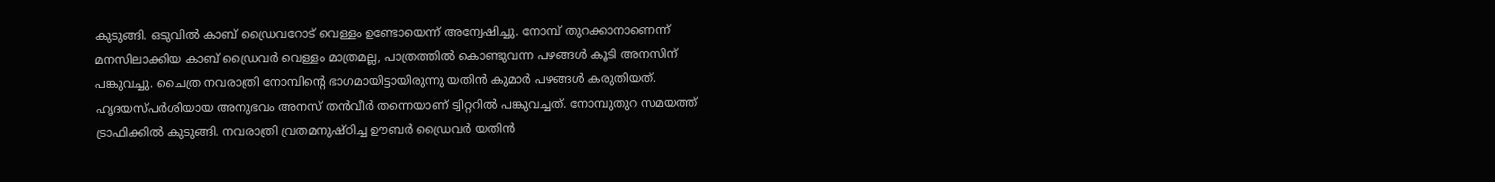കുടുങ്ങി. ഒടുവില്‍ കാബ് ഡ്രൈവറോട് വെള്ളം ഉണ്ടോയെന്ന് അന്വേഷിച്ചു. നോമ്പ് തുറക്കാനാണെന്ന് മനസിലാക്കിയ കാബ് ഡ്രൈവര്‍ വെള്ളം മാത്രമല്ല, പാത്രത്തില്‍ കൊണ്ടുവന്ന പഴങ്ങള്‍ കൂടി അനസിന് പങ്കുവച്ചു. ചൈത്ര നവരാത്രി നോമ്പിന്റെ ഭാഗമായിട്ടായിരുന്നു യതിന്‍ കുമാര്‍ പഴങ്ങള്‍ കരുതിയത്. ഹൃദയസ്പര്‍ശിയായ അനുഭവം അനസ് തന്‍വീര്‍ തന്നെയാണ് ട്വിറ്ററില്‍ പങ്കുവച്ചത്. നോമ്പുതുറ സമയത്ത് ട്രാഫിക്കില്‍ കുടുങ്ങി. നവരാത്രി വ്രതമനുഷ്ഠിച്ച ഊബര്‍ ഡ്രൈവര്‍ യതിന്‍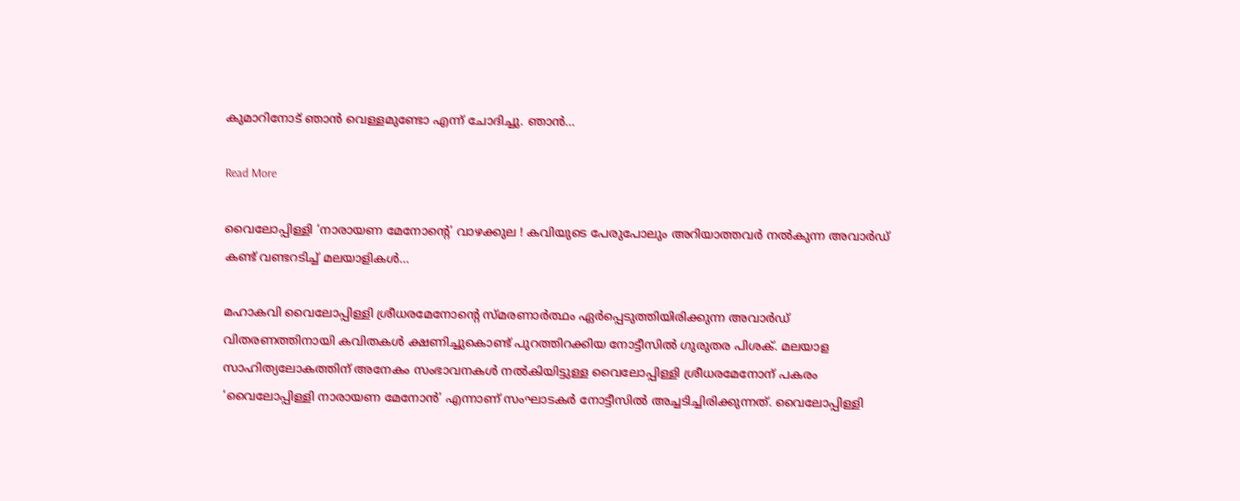കുമാറിനോട് ഞാന്‍ വെള്ളമുണ്ടോ എന്ന് ചോദിച്ചു. ഞാന്‍…

Read More

വൈലോപ്പിള്ളി ‘നാരായണ മേനോന്റെ’ വാഴക്കുല ! കവിയുടെ പേരുപോലും അറിയാത്തവര്‍ നല്‍കുന്ന അവാര്‍ഡ് കണ്ട് വണ്ടറടിച്ച് മലയാളികള്‍…

മഹാകവി വൈലോപ്പിള്ളി ശ്രീധരമേനോന്റെ സ്മരണാര്‍ത്ഥം ഏര്‍പ്പെടുത്തിയിരിക്കുന്ന അവാര്‍ഡ് വിതരണത്തിനായി കവിതകള്‍ ക്ഷണിച്ചുകൊണ്ട് പുറത്തിറക്കിയ നോട്ടീസില്‍ ഗുരുതര പിശക്. മലയാള സാഹിത്യലോകത്തിന് അനേകം സംഭാവനകള്‍ നല്‍കിയിട്ടുള്ള വൈലോപ്പിള്ളി ശ്രീധരമേനോന് പകരം ‘വൈലോപ്പിള്ളി നാരായണ മേനോന്‍’ എന്നാണ് സംഘാടകര്‍ നോട്ടീസില്‍ അച്ചടിച്ചിരിക്കുന്നത്. വൈലോപ്പിള്ളി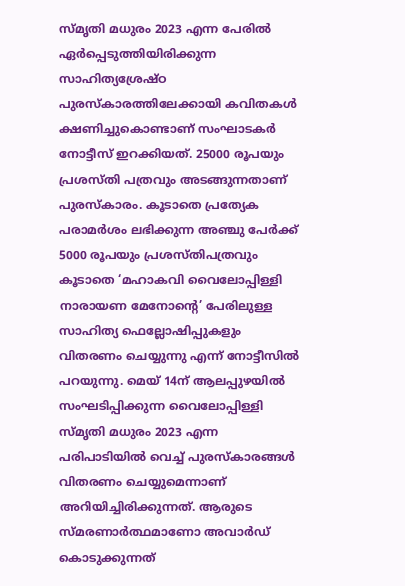സ്മൃതി മധുരം 2023 എന്ന പേരില്‍ ഏര്‍പ്പെടുത്തിയിരിക്കുന്ന സാഹിത്യശ്രേഷ്ഠ പുരസ്‌കാരത്തിലേക്കായി കവിതകള്‍ ക്ഷണിച്ചുകൊണ്ടാണ് സംഘാടകര്‍ നോട്ടീസ് ഇറക്കിയത്. 25000 രൂപയും പ്രശസ്തി പത്രവും അടങ്ങുന്നതാണ് പുരസ്‌കാരം. കൂടാതെ പ്രത്യേക പരാമര്‍ശം ലഭിക്കുന്ന അഞ്ചു പേര്‍ക്ക് 5000 രൂപയും പ്രശസ്തിപത്രവും കൂടാതെ ‘മഹാകവി വൈലോപ്പിള്ളി നാരായണ മേനോന്റെ’ പേരിലുള്ള സാഹിത്യ ഫെല്ലോഷിപ്പുകളും വിതരണം ചെയ്യുന്നു എന്ന് നോട്ടീസില്‍ പറയുന്നു. മെയ് 14ന് ആലപ്പുഴയില്‍ സംഘടിപ്പിക്കുന്ന വൈലോപ്പിള്ളി സ്മൃതി മധുരം 2023 എന്ന പരിപാടിയില്‍ വെച്ച് പുരസ്‌കാരങ്ങള്‍ വിതരണം ചെയ്യുമെന്നാണ് അറിയിച്ചിരിക്കുന്നത്. ആരുടെ സ്മരണാര്‍ത്ഥമാണോ അവാര്‍ഡ് കൊടുക്കുന്നത്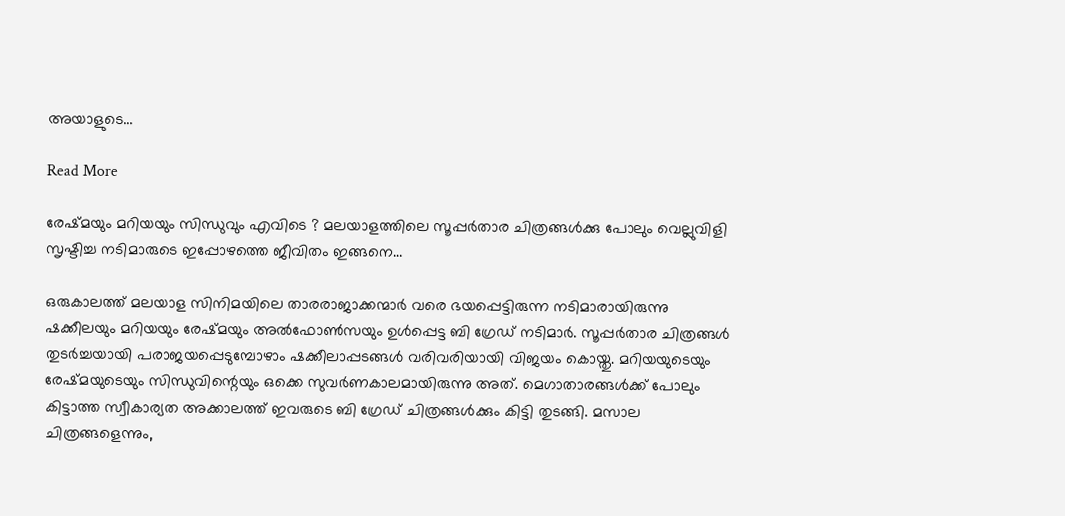അയാളുടെ…

Read More

രേഷ്മയും മറിയയും സിന്ധുവും എവിടെ ? മലയാളത്തിലെ സൂപ്പര്‍താര ചിത്രങ്ങള്‍ക്കു പോലും വെല്ലുവിളി സൃഷ്ടിച്ച നടിമാരുടെ ഇപ്പോഴത്തെ ജീവിതം ഇങ്ങനെ…

ഒരുകാലത്ത് മലയാള സിനിമയിലെ താരരാജാക്കന്മാര്‍ വരെ ഭയപ്പെട്ടിരുന്ന നടിമാരായിരുന്നു ഷക്കീലയും മറിയയും രേഷ്മയും അല്‍ഫോണ്‍സയും ഉള്‍പ്പെട്ട ബി ഗ്രേഡ് നടിമാര്‍. സൂപ്പര്‍താര ചിത്രങ്ങള്‍ തുടര്‍ച്ചയായി പരാജയപ്പെടുമ്പോഴാം ഷക്കീലാപ്പടങ്ങള്‍ വരിവരിയായി വിജയം കൊയ്തു. മറിയയുടെയും രേഷ്മയുടെയും സിന്ധുവിന്റെയും ഒക്കെ സുവര്‍ണകാലമായിരുന്നു അത്. മെഗാതാരങ്ങള്‍ക്ക് പോലും കിട്ടാത്ത സ്വീകാര്യത അക്കാലത്ത് ഇവരുടെ ബി ഗ്രേഡ് ചിത്രങ്ങള്‍ക്കും കിട്ടി തുടങ്ങി. മസാല ചിത്രങ്ങളെന്നും,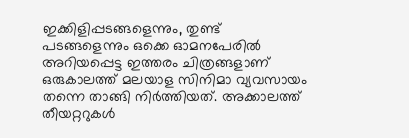ഇക്കിളിപ്പടങ്ങളെന്നും, തുണ്ട് പടങ്ങളെന്നും ഒക്കെ ഓമനപേരില്‍ അറിയപ്പെട്ട ഇത്തരം ചിത്രങ്ങളാണ് ഒരുകാലത്ത് മലയാള സിനിമാ വ്യവസായം തന്നെ താങ്ങി നിര്‍ത്തിയത്. അക്കാലത്ത് തീയറ്ററുകള്‍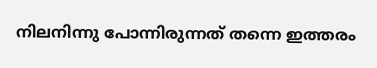നിലനിന്നു പോന്നിരുന്നത് തന്നെ ഇത്തരം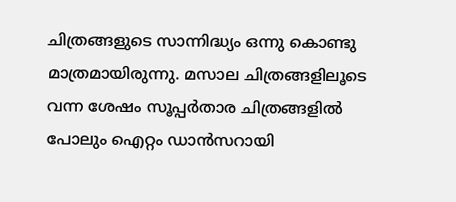ചിത്രങ്ങളുടെ സാന്നിദ്ധ്യം ഒന്നു കൊണ്ടു മാത്രമായിരുന്നു. മസാല ചിത്രങ്ങളിലൂടെ വന്ന ശേഷം സൂപ്പര്‍താര ചിത്രങ്ങളില്‍ പോലും ഐറ്റം ഡാന്‍സറായി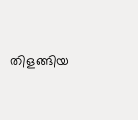തിളങ്ങിയ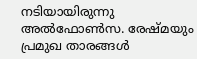നടിയായിരുന്നു അല്‍ഫോണ്‍സ. രേഷ്മയും പ്രമുഖ താരങ്ങള്‍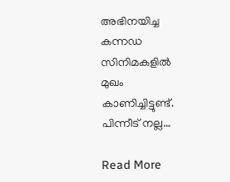അഭിനയിച്ച കന്നഡ സിനിമകളില്‍ മുഖം കാണിച്ചിട്ടുണ്ട്. പിന്നീട് നല്ല…

Read More